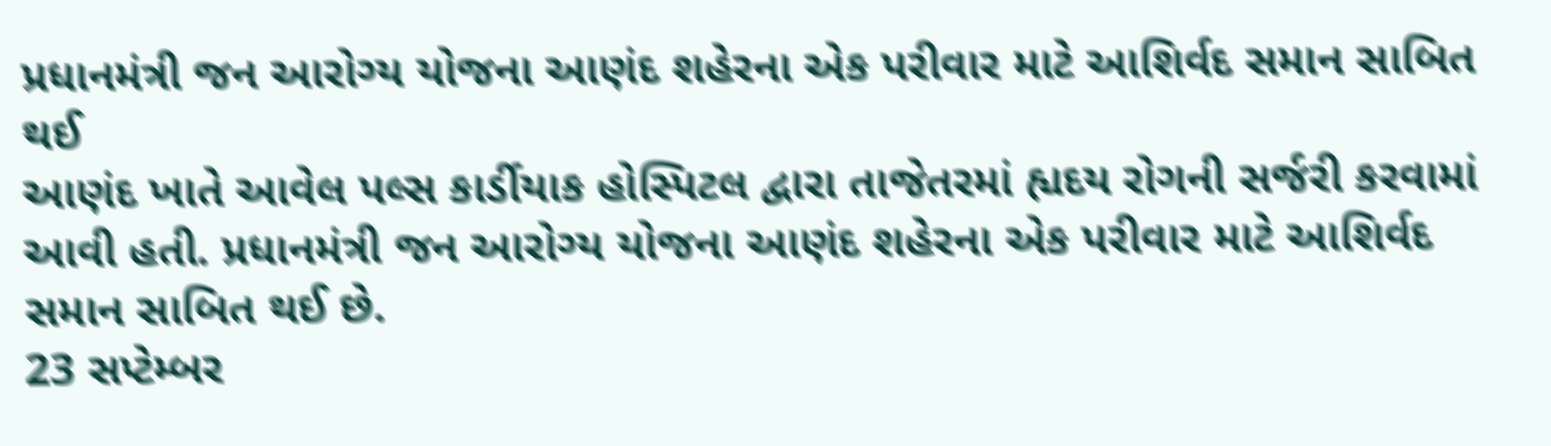પ્રધાનમંત્રી જન આરોગ્ય યોજના આણંદ શહેરના એક પરીવાર માટે આશિર્વદ સમાન સાબિત થઈ
આણંદ ખાતે આવેલ પલ્સ કાર્ડીયાક હોસ્પિટલ દ્વારા તાજેતરમાં હ્યદય રોગની સર્જરી કરવામાં આવી હતી. પ્રધાનમંત્રી જન આરોગ્ય યોજના આણંદ શહેરના એક પરીવાર માટે આશિર્વદ સમાન સાબિત થઈ છે.
23 સપ્ટેમ્બર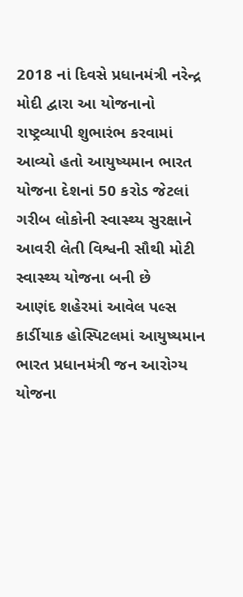2018 નાં દિવસે પ્રધાનમંત્રી નરેન્દ્ર મોદી દ્વારા આ યોજનાનો રાષ્ટ્રવ્યાપી શુભારંભ કરવામાં આવ્યો હતો આયુષ્યમાન ભારત યોજના દેશનાં 50 કરોડ જેટલાં ગરીબ લોકોની સ્વાસ્થ્ય સુરક્ષાને આવરી લેતી વિશ્વની સૌથી મોટી સ્વાસ્થ્ય યોજના બની છે
આણંદ શહેરમાં આવેલ પલ્સ કાર્ડીયાક હોસ્પિટલમાં આયુષ્યમાન ભારત પ્રધાનમંત્રી જન આરોગ્ય યોજના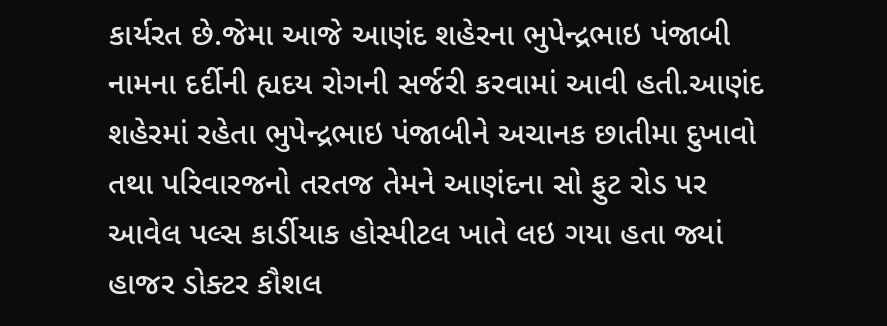કાર્યરત છે.જેમા આજે આણંદ શહેરના ભુપેન્દ્રભાઇ પંજાબી નામના દર્દીની હ્યદય રોગની સર્જરી કરવામાં આવી હતી.આણંદ શહેરમાં રહેતા ભુપેન્દ્રભાઇ પંજાબીને અચાનક છાતીમા દુખાવો તથા પરિવારજનો તરતજ તેમને આણંદના સો ફુટ રોડ પર આવેલ પલ્સ કાર્ડીયાક હોસ્પીટલ ખાતે લઇ ગયા હતા જ્યાં હાજર ડોક્ટર કૌશલ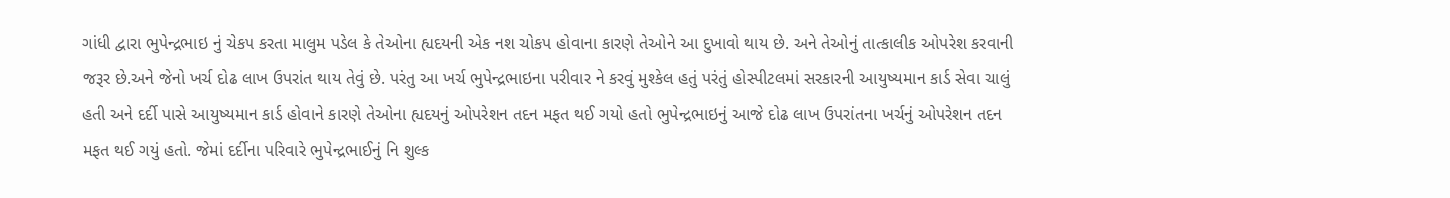ગાંધી દ્વારા ભુપેન્દ્રભાઇ નું ચેકપ કરતા માલુમ પડેલ કે તેઓના હ્યદયની એક નશ ચોકપ હોવાના કારણે તેઓને આ દુખાવો થાય છે. અને તેઓનું તાત્કાલીક ઓપરેશ કરવાની જરૂર છે.અને જેનો ખર્ચ દોઢ લાખ ઉપરાંત થાય તેવું છે. પરંતુ આ ખર્ચ ભુપેન્દ્રભાઇના પરીવાર ને કરવું મુશ્કેલ હતું પરંતું હોસ્પીટલમાં સરકારની આયુષ્યમાન કાર્ડ સેવા ચાલું હતી અને દર્દી પાસે આયુષ્યમાન કાર્ડ હોવાને કારણે તેઓના હ્યદયનું ઓપરેશન તદન મફત થઈ ગયો હતો ભુપેન્દ્રભાઇનું આજે દોઢ લાખ ઉપરાંતના ખર્ચનું ઓપરેશન તદન મફત થઈ ગયું હતો. જેમાં દર્દીના પરિવારે ભુપેન્દ્રભાઈનું નિ શુલ્ક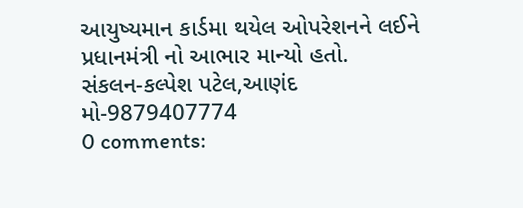આયુષ્યમાન કાર્ડમા થયેલ ઓપરેશનને લઈને પ્રધાનમંત્રી નો આભાર માન્યો હતો.
સંકલન-કલ્પેશ પટેલ,આણંદ
મો-9879407774
0 comments: